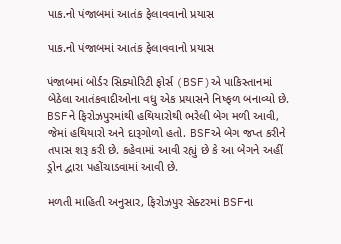પાક.નો પંજાબમાં આતંક ફેલાવવાનો પ્રયાસ

પાક.નો પંજાબમાં આતંક ફેલાવવાનો પ્રયાસ

પંજાબમાં બોર્ડર સિક્યોરિટી ફોર્સ (BSF)એ પાકિસ્તાનમાં બેઠેલા આતંકવાદીઓના વધુ એક પ્રયાસને નિષ્ફળ બનાવ્યો છે. BSFને ફિરોઝપુરમાંથી હથિયારોથી ભરેલી બેગ મળી આવી, જેમાં હથિયારો અને દારૂગોળો હતો. BSFએ બેગ જપ્ત કરીને તપાસ શરૂ કરી છે. કહેવામાં આવી રહ્યું છે કે આ બેગને અહીં ડ્રોન દ્વારા પહોંચાડવામાં આવી છે.

મળતી માહિતી અનુસાર, ફિરોઝપુર સેક્ટરમાં BSFના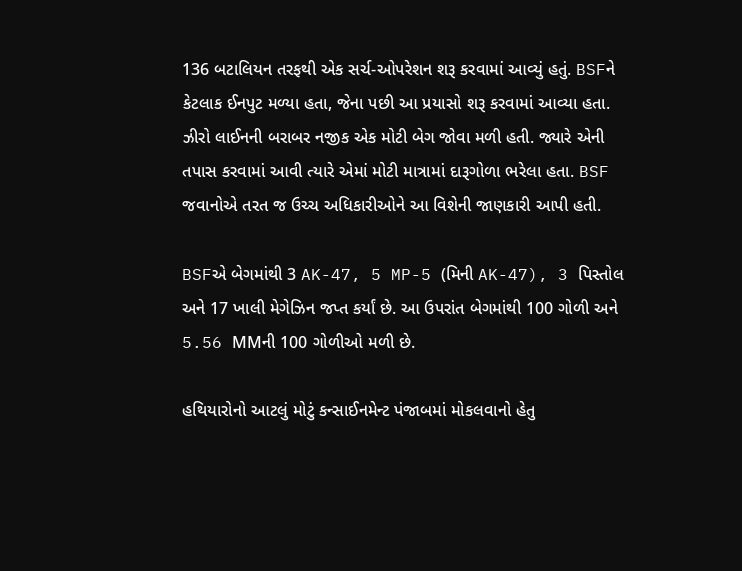136 બટાલિયન તરફથી એક સર્ચ-ઓપરેશન શરૂ કરવામાં આવ્યું હતું. BSFને કેટલાક ઈનપુટ મળ્યા હતા, જેના પછી આ પ્રયાસો શરૂ કરવામાં આવ્યા હતા. ઝીરો લાઈનની બરાબર નજીક એક મોટી બેગ જોવા મળી હતી. જ્યારે એની તપાસ કરવામાં આવી ત્યારે એમાં મોટી માત્રામાં દારૂગોળા ભરેલા હતા. BSF જવાનોએ તરત જ ઉચ્ચ અધિકારીઓને આ વિશેની જાણકારી આપી હતી.

BSFએ બેગમાંથી 3 AK-47, 5 MP-5 (મિની AK-47), 3 પિસ્તોલ અને 17 ખાલી મેગેઝિન જપ્ત કર્યાં છે. આ ઉપરાંત બેગમાંથી 100 ગોળી અને 5.56 MMની 100 ગોળીઓ મળી છે.

હથિયારોનો આટલું મોટું કન્સાઈનમેન્ટ પંજાબમાં મોકલવાનો હેતુ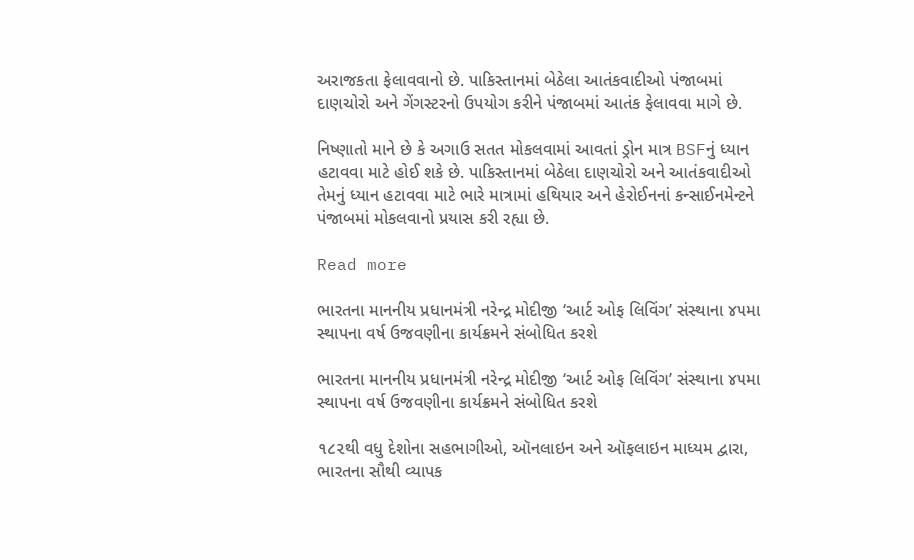અરાજકતા ફેલાવવાનો છે. પાકિસ્તાનમાં બેઠેલા આતંકવાદીઓ પંજાબમાં દાણચોરો અને ગેંગસ્ટરનો ઉપયોગ કરીને પંજાબમાં આતંક ફેલાવવા માગે છે.

નિષ્ણાતો માને છે કે અગાઉ સતત મોકલવામાં આવતાં ડ્રોન માત્ર BSFનું ધ્યાન હટાવવા માટે હોઈ શકે છે. પાકિસ્તાનમાં બેઠેલા દાણચોરો અને આતંકવાદીઓ તેમનું ધ્યાન હટાવવા માટે ભારે માત્રામાં હથિયાર અને હેરોઈનનાં કન્સાઈનમેન્ટને પંજાબમાં મોકલવાનો પ્રયાસ કરી રહ્યા છે.

Read more

ભારતના માનનીય પ્રધાનમંત્રી નરેન્દ્ર મોદીજી ‘આર્ટ ઓફ લિવિંગ’ સંસ્થાના ૪૫મા સ્થાપના વર્ષ ઉજવણીના કાર્યક્રમને સંબોધિત કરશે

ભારતના માનનીય પ્રધાનમંત્રી નરેન્દ્ર મોદીજી ‘આર્ટ ઓફ લિવિંગ’ સંસ્થાના ૪૫મા સ્થાપના વર્ષ ઉજવણીના કાર્યક્રમને સંબોધિત કરશે

૧૮૨થી વધુ દેશોના સહભાગીઓ, ઑનલાઇન અને ઑફલાઇન માધ્યમ દ્વારા, ભારતના સૌથી વ્યાપક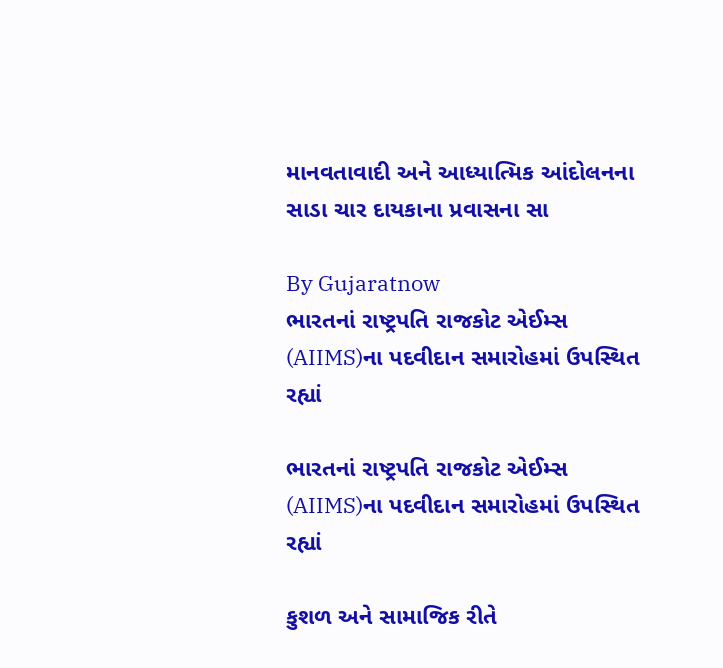માનવતાવાદી અને આધ્યાત્મિક આંદોલનના સાડા ચાર દાયકાના પ્રવાસના સા

By Gujaratnow
ભારતનાં રાષ્ટ્રપતિ રાજકોટ એઈમ્સ (AIIMS)ના પદવીદાન સમારોહમાં ઉપસ્થિત રહ્યાં

ભારતનાં રાષ્ટ્રપતિ રાજકોટ એઈમ્સ (AIIMS)ના પદવીદાન સમારોહમાં ઉપસ્થિત રહ્યાં

કુશળ અને સામાજિક રીતે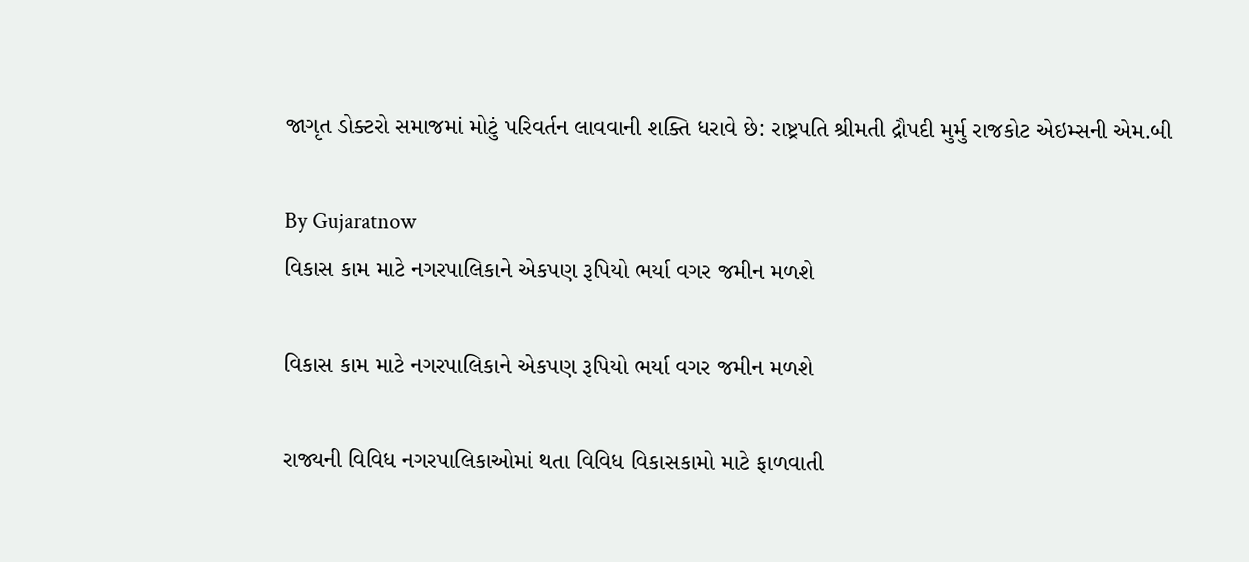જાગૃત ડોક્ટરો સમાજમાં મોટું પરિવર્તન લાવવાની શક્તિ ધરાવે છે: રાષ્ટ્રપતિ શ્રીમતી દ્રૌપદી મુર્મુ રાજકોટ એઇમ્સની એમ.બી

By Gujaratnow
વિકાસ કામ માટે નગરપાલિકાને એકપણ રૂપિયો ભર્યા વગર જમીન મળશે

વિકાસ કામ માટે નગરપાલિકાને એકપણ રૂપિયો ભર્યા વગર જમીન મળશે

રાજ્યની વિવિધ નગરપાલિકાઓમાં થતા વિવિધ વિકાસકામો માટે ફાળવાતી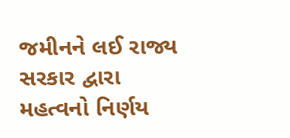જમીનને લઈ રાજ્ય સરકાર દ્વારા મહત્વનો નિર્ણય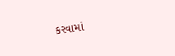કરવામાં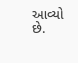આવ્યો છે.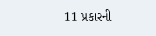11 પ્રકારની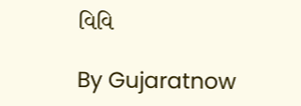વિવિ

By Gujaratnow